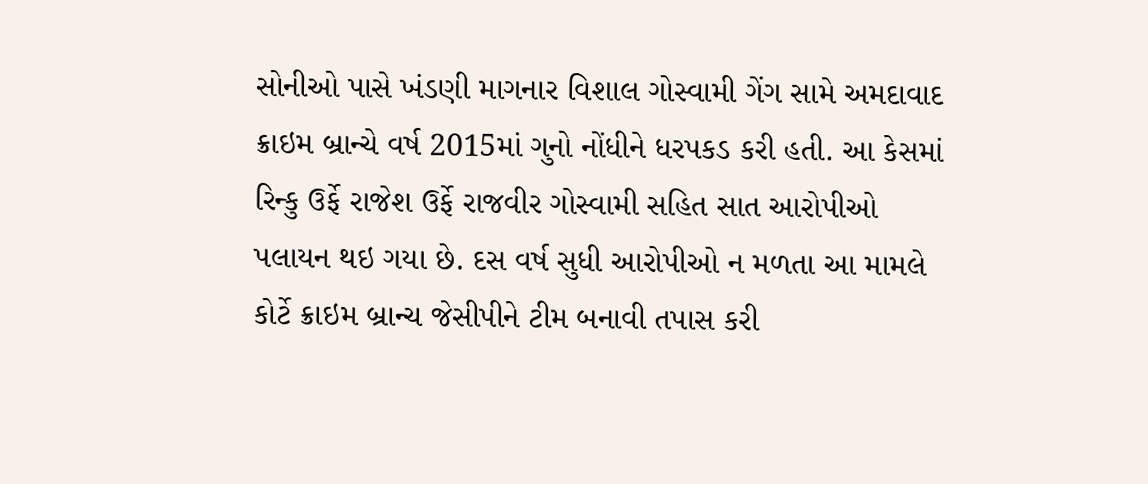સોનીઓ પાસે ખંડણી માગનાર વિશાલ ગોસ્વામી ગેંગ સામે અમદાવાદ ક્રાઇમ બ્રાન્ચે વર્ષ 2015માં ગુનો નોંધીને ધરપકડ કરી હતી. આ કેસમાં રિન્કુ ઉર્ફે રાજેશ ઉર્ફે રાજવીર ગોસ્વામી સહિત સાત આરોપીઓ પલાયન થઇ ગયા છે. દસ વર્ષ સુધી આરોપીઓ ન મળતા આ મામલે કોર્ટે ક્રાઇમ બ્રાન્ચ જેસીપીને ટીમ બનાવી તપાસ કરી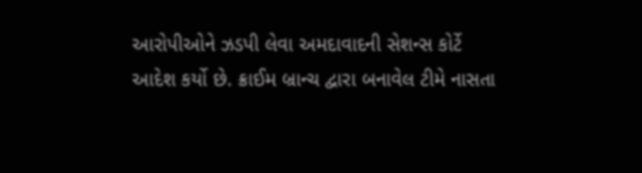આરોપીઓને ઝડપી લેવા અમદાવાદની સેશન્સ કોર્ટે આદેશ કર્યો છે. ક્રાઈમ બ્રાન્ચ દ્વારા બનાવેલ ટીમે નાસતા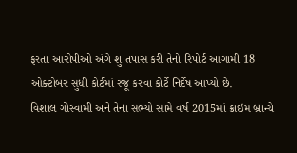ફરતા આરોપીઓ અંગે શુ તપાસ કરી તેનો રિપોર્ટ આગામી 18 ઓક્ટોબર સુધી કોર્ટમાં રજૂ કરવા કોર્ટે નિર્દેષ આપ્યો છે.
વિશાલ ગોસ્વામી અને તેના સભ્યો સામે વર્ષ 2015માં ક્રાઇમ બ્રાન્ચે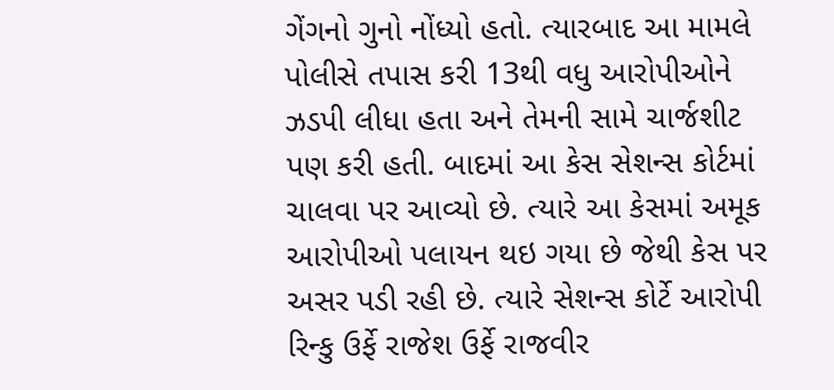ગેંગનો ગુનો નોંધ્યો હતો. ત્યારબાદ આ મામલે પોલીસે તપાસ કરી 13થી વધુ આરોપીઓને ઝડપી લીધા હતા અને તેમની સામે ચાર્જશીટ પણ કરી હતી. બાદમાં આ કેસ સેશન્સ કોર્ટમાં ચાલવા પર આવ્યો છે. ત્યારે આ કેસમાં અમૂક આરોપીઓ પલાયન થઇ ગયા છે જેથી કેસ પર અસર પડી રહી છે. ત્યારે સેશન્સ કોર્ટે આરોપી રિન્કુ ઉર્ફે રાજેશ ઉર્ફે રાજવીર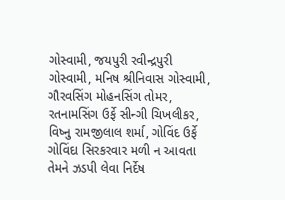ગોસ્વામી, જયપુરી રવીન્દ્રપુરી ગોસ્વામી, મનિષ શ્રીનિવાસ ગોસ્વામી, ગૌરવસિંગ મોહનસિંગ તોમર, રતનામસિંગ ઉર્ફે સીન્ગી ચિખલીકર, વિષ્નુ રામજીલાલ શર્મા, ગોવિંદ ઉર્ફે ગોવિંદા સિરકરવાર મળી ન આવતા તેમને ઝડપી લેવા નિર્દેષ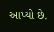આપ્યો છે.